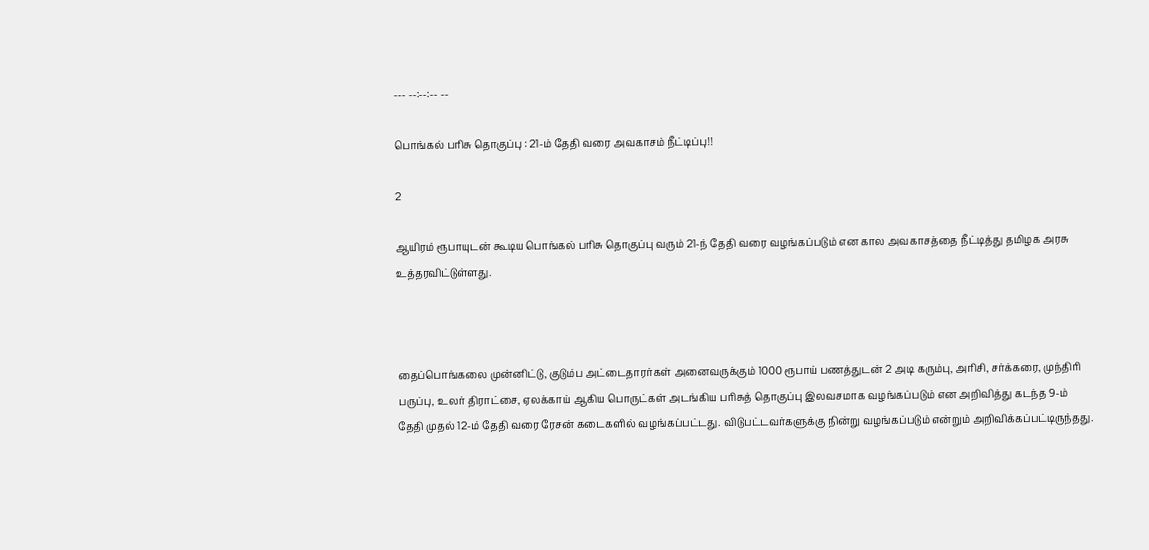--- --:--:-- --

பொங்கல் பரிசு தொகுப்பு : 21-ம் தேதி வரை அவகாசம் நீட்டிப்பு!!

2

ஆயிரம் ரூபாயுடன் கூடிய பொங்கல் பரிசு தொகுப்பு வரும் 21-ந் தேதி வரை வழங்கப்படும் என கால அவகாசத்தை நீட்டித்து தமிழக அரசு உத்தரவிட்டுள்ளது.



தைப்பொங்கலை முன்னிட்டு, குடும்ப அட்டைதாரர்கள் அனைவருக்கும் 1000 ரூபாய் பணத்துடன் 2 அடி கரும்பு, அரிசி, சர்க்கரை, முந்திரி பருப்பு, உலர் திராட்சை, ஏலக்காய் ஆகிய பொருட்கள் அடங்கிய பரிசுத் தொகுப்பு இலவசமாக வழங்கப்படும் என அறிவித்து கடந்த 9-ம் தேதி முதல் 12-ம் தேதி வரை ரேசன் கடைகளில் வழங்கப்பட்டது. விடுபட்டவர்களுக்கு நின்று வழங்கப்படும் என்றும் அறிவிக்கப்பட்டிருந்தது.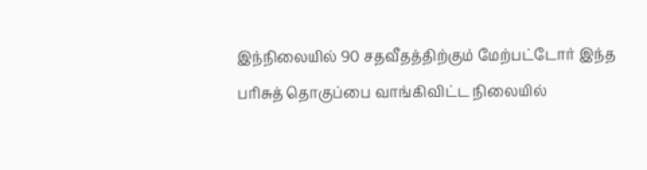இந்நிலையில் 90 சதவீதத்திற்கும் மேற்பட்டோர் இந்த பரிசுத் தொகுப்பை வாங்கிவிட்ட நிலையில்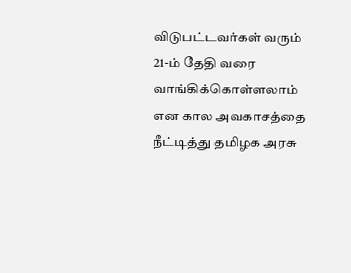விடுபட்டவர்கள் வரும் 21-ம் தேதி வரை வாங்கிக்கொள்ளலாம் என கால அவகாசத்தை நீட்டித்து தமிழக அரசு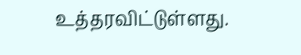உத்தரவிட்டுள்ளது.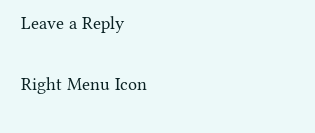Leave a Reply

Right Menu Icon